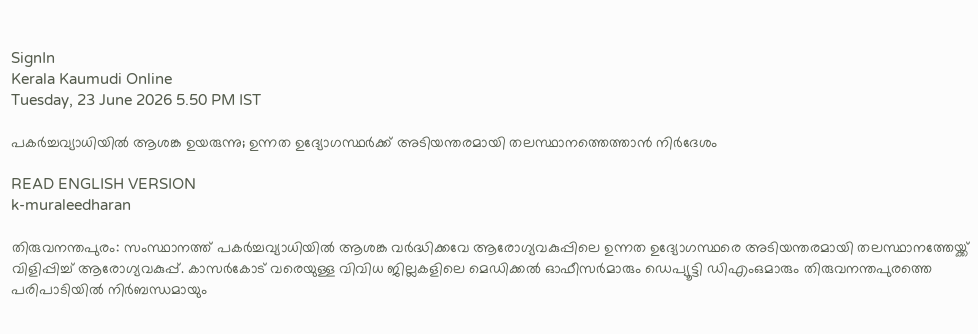SignIn
Kerala Kaumudi Online
Tuesday, 23 June 2026 5.50 PM IST

പകർച്ചവ്യാധിയിൽ ആശങ്ക ഉയരുന്നു; ഉന്നത ഉദ്യോഗസ്ഥർക്ക് അടിയന്തരമായി തലസ്ഥാനത്തെത്താൻ നിർദേശം

READ ENGLISH VERSION
k-muraleedharan

തിരുവനന്തപുരം: സംസ്ഥാനത്ത് പകർച്ചവ്യാധിയിൽ ആശങ്ക വർദ്ധിക്കവേ ആരോഗ്യവകുപ്പിലെ ഉന്നത ഉദ്യോഗസ്ഥരെ അടിയന്തരമായി തലസ്ഥാനത്തേയ്ക്ക് വിളിപ്പിച്ച് ആരോഗ്യവകുപ്പ്. കാസർകോട് വരെയുള്ള വിവിധ ജില്ലകളിലെ മെഡിക്കൽ ഓഫീസർമാരും ഡെപ്യൂട്ടി ഡിഎംഒമാരും തിരുവനന്തപുരത്തെ പരിപാടിയിൽ നിർബന്ധമായും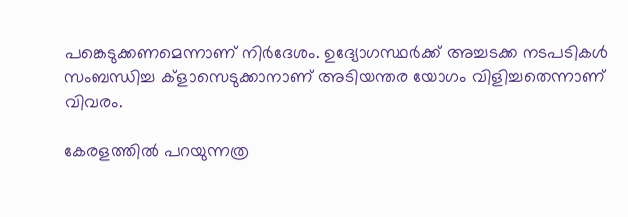പങ്കെടുക്കണമെന്നാണ് നിർദേശം. ഉദ്യോഗസ്ഥർക്ക് അച്ചടക്ക നടപടികൾ സംബന്ധിച്ച ക്ളാസെടുക്കാനാണ് അടിയന്തര യോഗം വിളിച്ചതെന്നാണ് വിവരം.

കേരളത്തിൽ പറയുന്നത്ര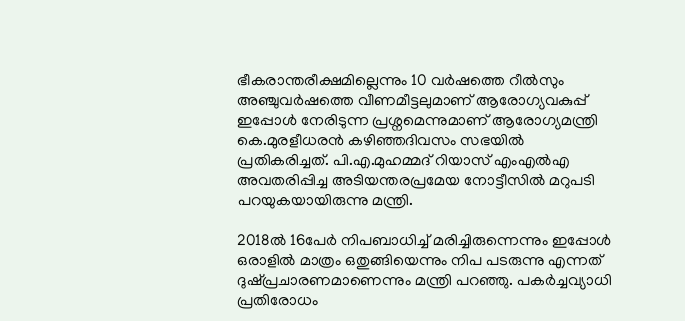ഭീകരാന്തരീക്ഷമില്ലെന്നും 10 വർഷത്തെ റീൽസും അഞ്ചുവർഷത്തെ വീണമീട്ടലുമാണ് ആരോഗ്യവകുപ്പ് ഇപ്പോൾ നേരിടുന്ന പ്രശ്നമെന്നുമാണ് ആരോഗ്യമന്ത്രി കെ.മുരളീധരൻ കഴിഞ്ഞദിവസം സഭയിൽ പ്രതികരിച്ചത്. പി.എ.മുഹമ്മദ് റിയാസ് എംഎൽഎ അവതരിപ്പിച്ച അടിയന്തരപ്രമേയ നോട്ടീസിൽ മറുപടി പറയുകയായിരുന്നു മന്ത്രി.

2018ൽ 16പേർ നിപബാധിച്ച് മരിച്ചിരുന്നെന്നും ഇപ്പോൾ ഒരാളിൽ മാത്രം ഒതുങ്ങിയെന്നും നിപ പടരുന്നു എന്നത് ദുഷ്‌പ്രചാരണമാണെന്നും മന്ത്രി പറഞ്ഞു. പകർച്ചവ്യാധി പ്രതിരോധം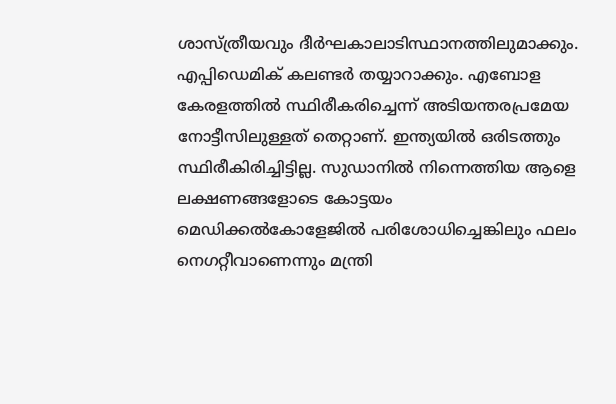ശാസ്ത്രീയവും ദീർഘകാലാടിസ്ഥാനത്തിലുമാക്കും. എപ്പിഡെമിക് കലണ്ടർ തയ്യാറാക്കും. എബോള കേരളത്തിൽ സ്ഥിരീകരിച്ചെന്ന് അടിയന്തരപ്രമേയ നോട്ടീസിലുള്ളത് തെറ്റാണ്. ഇന്ത്യയിൽ ഒരിടത്തും സ്ഥിരീകിരിച്ചിട്ടില്ല. സുഡാനിൽ നിന്നെത്തിയ ആളെ ലക്ഷണങ്ങളോടെ കോട്ടയം മെഡിക്കൽകോളേജിൽ പരിശോധിച്ചെങ്കിലും ഫലം നെഗറ്റീവാണെന്നും മന്ത്രി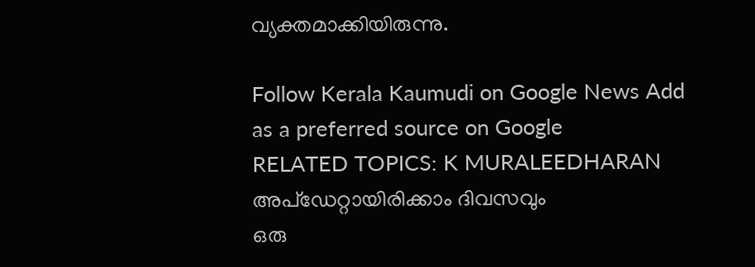വ്യക്തമാക്കിയിരുന്നു.

Follow Kerala Kaumudi on Google News Add as a preferred source on Google
RELATED TOPICS: K MURALEEDHARAN
അപ്ഡേറ്റായിരിക്കാം ദിവസവും
ഒരു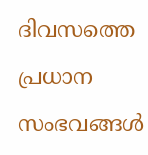ദിവസത്തെ പ്രധാന സംഭവങ്ങൾ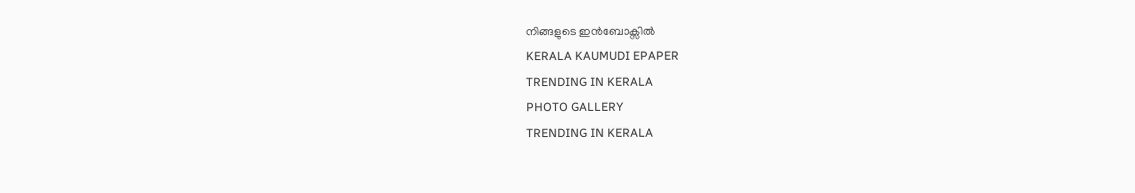നിങ്ങളുടെ ഇൻബോക്സിൽ
KERALA KAUMUDI EPAPER
TRENDING IN KERALA
PHOTO GALLERY
TRENDING IN KERALA